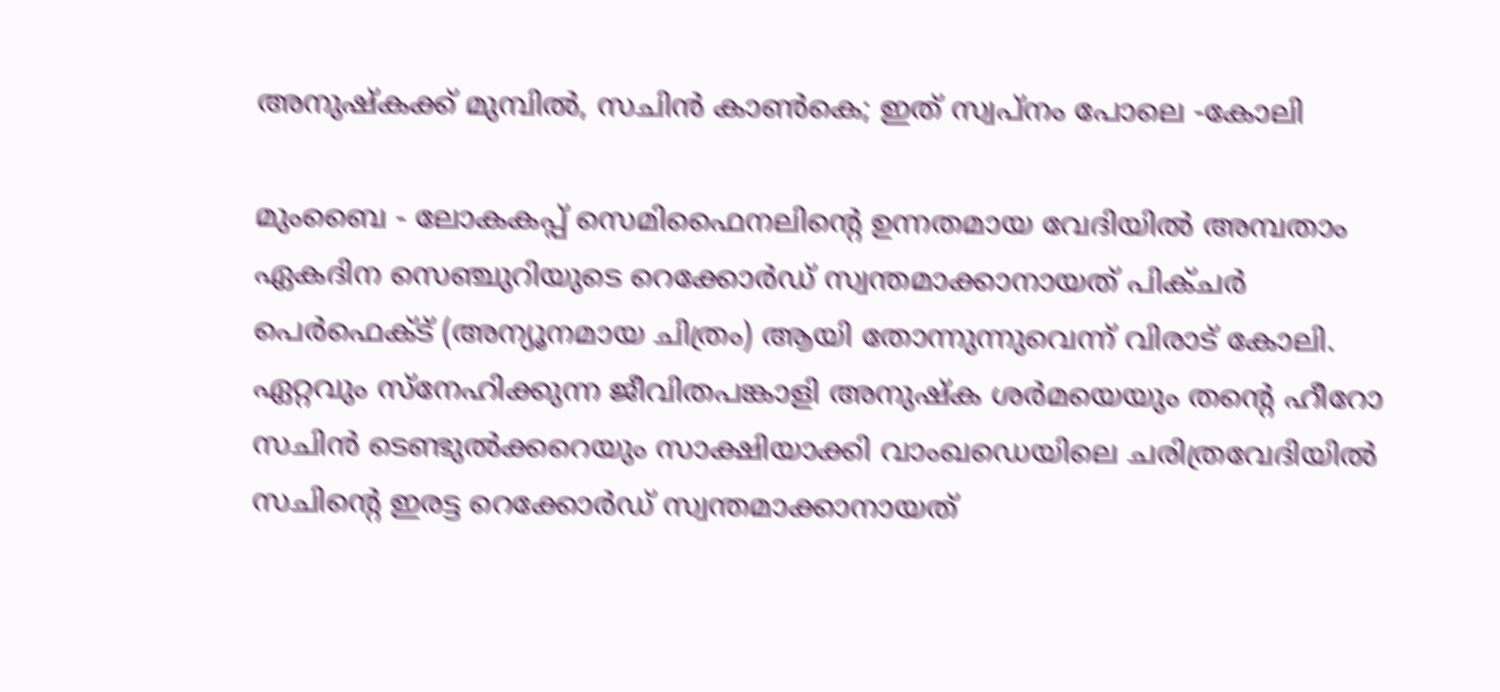അനുഷ്‌കക്ക് മുമ്പില്‍, സചിന്‍ കാണ്‍കെ; ഇത് സ്വപ്‌നം പോലെ -കോലി

മുംബൈ - ലോകകപ്പ് സെമിഫൈനലിന്റെ ഉന്നതമായ വേദിയില്‍ അമ്പതാം ഏകദിന സെഞ്ചുറിയുടെ റെക്കോര്‍ഡ് സ്വന്തമാക്കാനായത് പിക്ചര്‍ പെര്‍ഫെക്ട് (അന്യൂനമായ ചിത്രം) ആയി തോന്നുന്നുവെന്ന് വിരാട് കോലി. ഏറ്റവും സ്‌നേഹിക്കുന്ന ജീവിതപങ്കാളി അനുഷ്‌ക ശര്‍മയെയും തന്റെ ഹീറോ സചിന്‍ ടെണ്ടുല്‍ക്കറെയും സാക്ഷിയാക്കി വാംഖഡെയിലെ ചരിത്രവേദിയില്‍ സചിന്റെ ഇരട്ട റെക്കോര്‍ഡ് സ്വന്തമാക്കാനായത്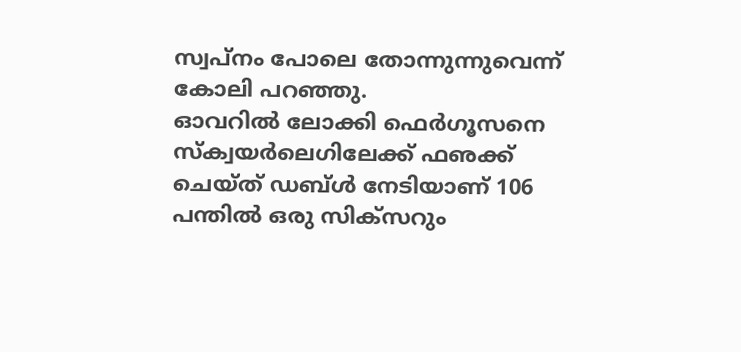സ്വപ്‌നം പോലെ തോന്നുന്നുവെന്ന് കോലി പറഞ്ഞു.
ഓവറില്‍ ലോക്കി ഫെര്‍ഗൂസനെ സ്‌ക്വയര്‍ലെഗിലേക്ക് ഫഌക്ക് ചെയ്ത് ഡബ്ള്‍ നേടിയാണ് 106 പന്തില്‍ ഒരു സിക്‌സറും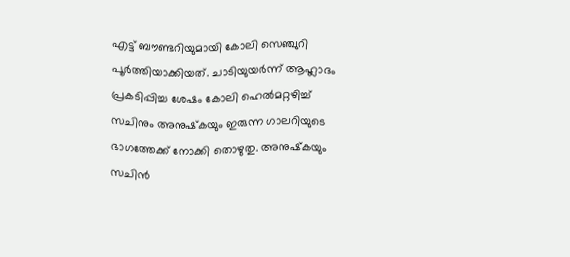എട്ട് ബൗണ്ടറിയുമായി കോലി സെഞ്ചുറി പൂര്‍ത്തിയാക്കിയത്. ചാടിയുയര്‍ന്ന് ആഹ്ലാദം പ്രകടിപ്പിച്ച ശേഷം കോലി ഹെല്‍മറ്റഴിച്ച് സചിനും അനുഷ്‌കയും ഇരുന്ന ഗാലറിയുടെ ഭാഗത്തേക്ക് നോക്കി തൊഴുതു. അനുഷ്‌കയും സചിന്‍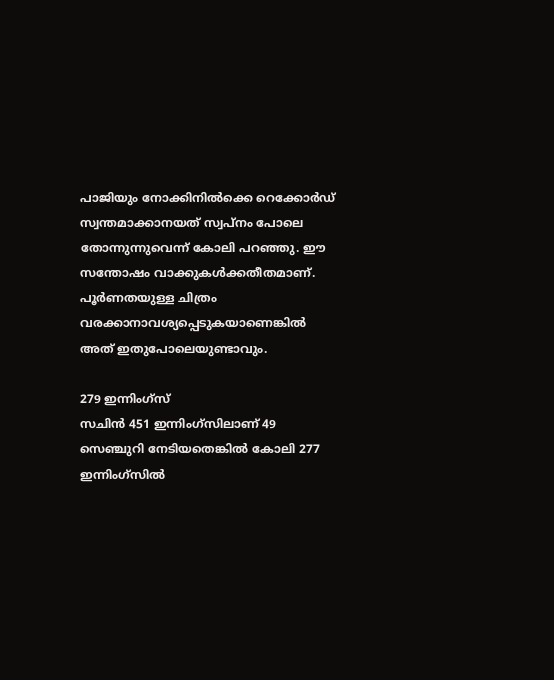പാജിയും നോക്കിനില്‍ക്കെ റെക്കോര്‍ഡ് സ്വന്തമാക്കാനയത് സ്വപ്‌നം പോലെ തോന്നുന്നുവെന്ന് കോലി പറഞ്ഞു. ഈ സന്തോഷം വാക്കുകള്‍ക്കതീതമാണ്. പൂര്‍ണതയുള്ള ചിത്രം വരക്കാനാവശ്യപ്പെടുകയാണെങ്കില്‍ അത് ഇതുപോലെയുണ്ടാവും.

279 ഇന്നിംഗ്‌സ്
സചിന്‍ 451 ഇന്നിംഗ്‌സിലാണ് 49 സെഞ്ചുറി നേടിയതെങ്കില്‍ കോലി 277 ഇന്നിംഗ്‌സില്‍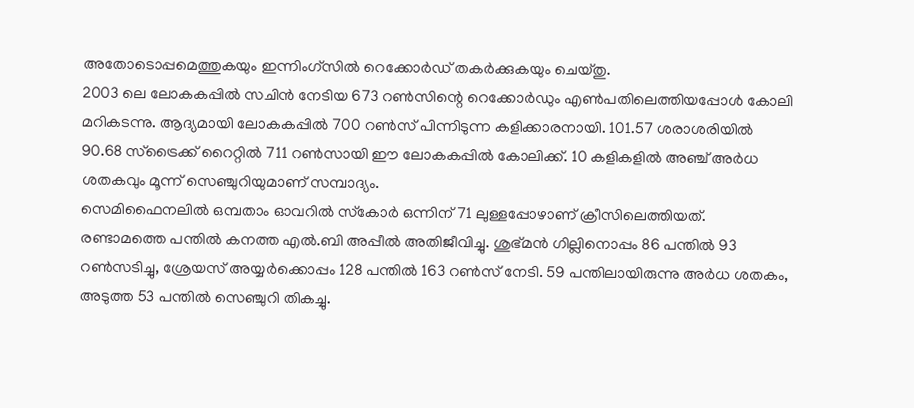അതോടൊപ്പമെത്തുകയും ഇന്നിംഗ്‌സില്‍ റെക്കോര്‍ഡ് തകര്‍ക്കുകയും ചെയ്തു.
2003 ലെ ലോകകപ്പില്‍ സചിന്‍ നേടിയ 673 റണ്‍സിന്റെ റെക്കോര്‍ഡും എണ്‍പതിലെത്തിയപ്പോള്‍ കോലി മറികടന്നു. ആദ്യമായി ലോകകപ്പില്‍ 700 റണ്‍സ് പിന്നിടുന്ന കളിക്കാരനായി. 101.57 ശരാശരിയില്‍ 90.68 സ്‌ട്രൈക്ക് റൈറ്റില്‍ 711 റണ്‍സായി ഈ ലോകകപ്പില്‍ കോലിക്ക്. 10 കളികളില്‍ അഞ്ച് അര്‍ധ ശതകവും മൂന്ന് സെഞ്ചുറിയുമാണ് സമ്പാദ്യം.
സെമിഫൈനലില്‍ ഒമ്പതാം ഓവറില്‍ സ്‌കോര്‍ ഒന്നിന് 71 ലുള്ളപ്പോഴാണ് ക്രീസിലെത്തിയത്. രണ്ടാമത്തെ പന്തില്‍ കനത്ത എല്‍.ബി അപ്പീല്‍ അതിജീവിച്ചു. ശുഭ്മന്‍ ഗില്ലിനൊപ്പം 86 പന്തില്‍ 93 റണ്‍സടിച്ചു, ശ്രേയസ് അയ്യര്‍ക്കൊപ്പം 128 പന്തില്‍ 163 റണ്‍സ് നേടി. 59 പന്തിലായിരുന്നു അര്‍ധ ശതകം, അടുത്ത 53 പന്തില്‍ സെഞ്ചുറി തികച്ചു.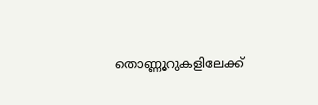തൊണ്ണൂറുകളിലേക്ക്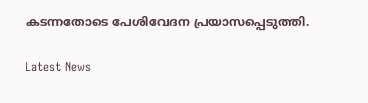കടന്നതോടെ പേശിവേദന പ്രയാസപ്പെടുത്തി.

Latest News